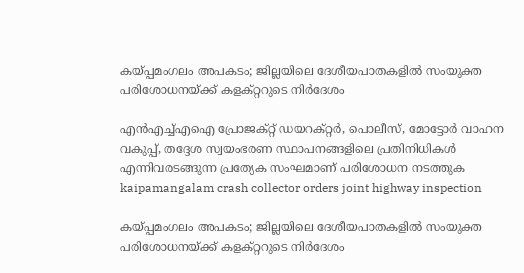കയ്പ്പമംഗലം അപകടം; ജില്ലയിലെ ദേശീയപാതകളിൽ സംയുക്ത പരിശോധനയ്ക്ക് കളക്റ്ററുടെ നിർദേശം

എൻഎച്ച്എഐ പ്രോജക്റ്റ് ഡയറക്റ്റർ, പൊലീസ്, മോട്ടോർ വാഹന വകുപ്പ്, തദ്ദേശ സ്വയംഭരണ സ്ഥാപനങ്ങളിലെ പ്രതിനിധികൾ എന്നിവരടങ്ങുന്ന പ്രത്യേക സംഘമാണ് പരിശോധന നടത്തുക
kaipamangalam crash collector orders joint highway inspection

കയ്പ്പമംഗലം അപകടം; ജില്ലയിലെ ദേശീയപാതകളിൽ സംയുക്ത പരിശോധനയ്ക്ക് കളക്റ്ററുടെ നിർദേശം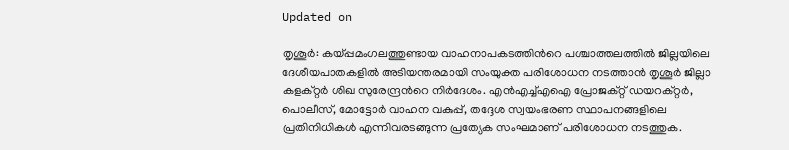Updated on

തൃശൂർ: കയ്പ്പമംഗലത്തുണ്ടായ വാഹനാപകടത്തിന്‍റെ പശ്ചാത്തലത്തിൽ ജില്ലയിലെ ദേശീയപാതകളിൽ അടിയന്തരമായി സംയുക്ത പരിശോധന നടത്താൻ തൃശൂർ ജില്ലാ കളക്റ്റർ ശിഖ സുരേന്ദ്രന്‍റെ നിർദേശം. എൻഎച്ച്എഐ പ്രോജക്റ്റ് ഡയറക്റ്റർ, പൊലീസ്, മോട്ടോർ വാഹന വകുപ്പ്, തദ്ദേശ സ്വയംഭരണ സ്ഥാപനങ്ങളിലെ പ്രതിനിധികൾ എന്നിവരടങ്ങുന്ന പ്രത്യേക സംഘമാണ് പരിശോധന നടത്തുക.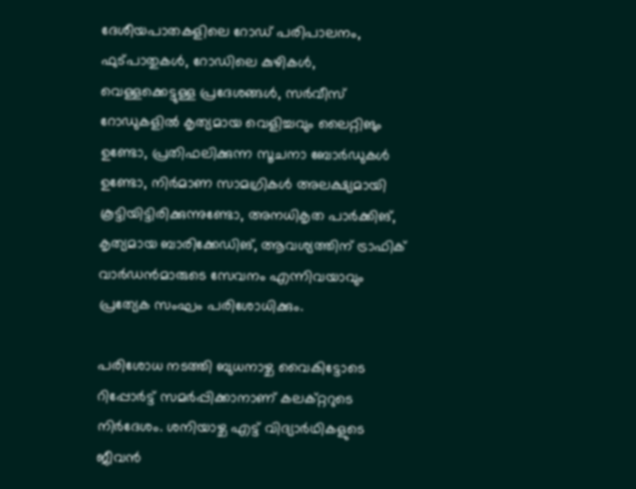ദേശീയപാതകളിലെ റോഡ് പരിപാലനം, ഫുട്പാതുകൾ, റോഡിലെ കുഴികൾ, വെള്ളക്കെട്ടുള്ള പ്രദേശങ്ങൾ, സർവീസ് റോഡുകളിൽ കൃത്യമായ വെളിച്ചവും ലൈറ്റിങും ഉണ്ടോ, പ്രതിഫലിക്കുന്ന സൂചനാ ബോർഡുകൾ ഉണ്ടോ, നിർമാണ സാമഗ്രികൾ അലക്ഷ്യമായി കൂട്ടിയിട്ടിരിക്കുന്നുണ്ടോ, അനധികൃത പാർക്കിങ്, കൃത്യമായ ബാരിക്കേഡിങ്, ആവശ്യത്തിന് ട്രാഫിക് വാർഡൻമാരുടെ സേവനം എന്നിവയാവും പ്രത്യേക സംഘം പരിശോധിക്കും.

പരിശോധ നടത്തി ബുധനാഴ്ച വൈകിട്ടോടെ റിപ്പോർട്ട് സമർപ്പിക്കാനാണ് കലക്റ്ററുടെ നിർദേശം. ശനിയാഴ്ച എട്ട് വിദ്യാർഥികളുടെ ജീവൻ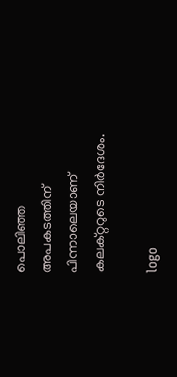പൊലിഞ്ഞ അപകടത്തിന് പിന്നാലെയാണ് കലക്റ്ററുടെ നിർദേശം.

logo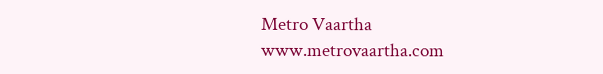Metro Vaartha
www.metrovaartha.com